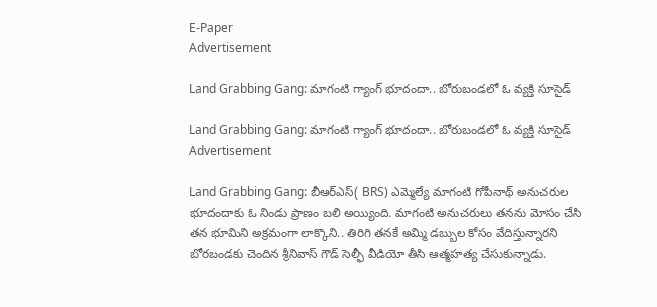E-Paper
Advertisement

Land Grabbing Gang: మాగంటి గ్యాంగ్ భూదందా.. బోరుబండలో ఓ వ్యక్తి సూసైడ్

Land Grabbing Gang: మాగంటి గ్యాంగ్ భూదందా.. బోరుబండలో ఓ వ్యక్తి సూసైడ్
Advertisement

Land Grabbing Gang: బీఆర్ఎస్( BRS) ఎమ్మెల్యే మాగంటి గోపీనాథ్‌ అనుచరుల భూదందాకు ఓ నిండు ప్రాణం బలి అయ్యింది. మాగంటి అనుచరులు తనను మోసం చేసి తన భూమిని అక్రమంగా లాక్కొని.. తిరిగి తనకే అమ్మి డబ్బుల కోసం వేదిస్తున్నారని బోరబండకు చెందిన శ్రీనివాస్‌ గౌడ్‌ సెల్ఫీ వీడియో తీసి ఆత్మహత్య చేసుకున్నాడు.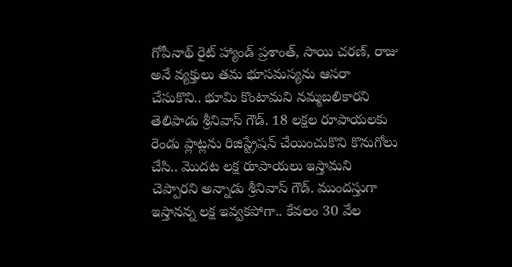గోపీనాథ్‌ రైట్‌ హ్యాండ్‌ ప్రశాంత్‌, సాయి చరణ్‌, రాజు అనే వ్యక్తులు తమ భూసమస్యను ఆసరా చేసుకొని.. భూమి కొంటామని నమ్మబలికారని తెలిపాడు శ్రీనివాస్‌ గౌడ్‌. 18 లక్షల రూపాయలకు రెండు ప్లాట్లను రిజిస్ట్రేషన్‌ చేయించుకొని కొనుగోలు చేసి.. మొదట లక్ష రూపాయలు ఇస్తామని చెప్పారని అన్నాడు శ్రీనివాస్‌ గౌడ్‌. ముందస్తుగా ఇస్తానన్న లక్ష ఇవ్వకపోగా.. కేవలం 30 వేల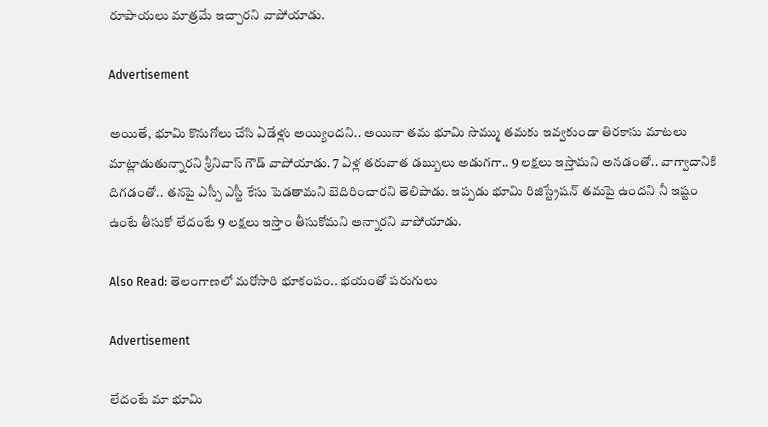రూపాయలు మాత్రమే ఇచ్చారని వాపోయాడు.

Advertisement

అయితే, భూమి కొనుగోలు చేసి ఏడేళ్లు అయ్యిందని.. అయినా తమ భూమి సొమ్ము తమకు ఇవ్వకుండా తిరకాసు మాటలు మాట్లాడుతున్నారని శ్రీనివాస్‌ గౌడ్‌ వాపోయాడు. 7 ఏళ్ల తరువాత డబ్బులు అడుగగా.. 9 లక్షలు ఇస్తామని అనడంతో.. వాగ్వాదానికి దిగడంతో.. తనపై ఎస్సీ ఎస్టీ కేసు పెడతామని బెదిరించారని తెలిపాడు. ఇప్పడు భూమి రిజిస్ట్రేషన్‌ తమపై ఉందని నీ ఇష్టం ఉంటే తీసుకో లేదంటే 9 లక్షలు ఇస్తాం తీసుకోమని అన్నారని వాపోయాడు.

Also Read: తెలంగాణలో మరోసారి భూకంపం.. భయంతో పరుగులు

Advertisement

లేదంటే మా భూమి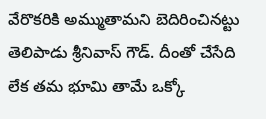వేరొకరికి అమ్ముతామని బెదిరించినట్టు తెలిపాడు శ్రీనివాస్ గౌడ్. దీంతో చేసేది లేక తమ భూమి తామే ఒక్కో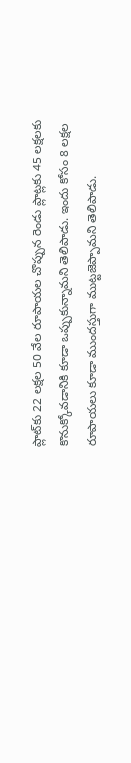ప్లాట్‌కు 22 లక్షల 50 వేల రూపాయల చొప్పున రెండు ప్లాట్లకు 45 లక్షలకు కొనుక్కోవడానికి కూడా ఒప్పుకున్నామని తెలిపాడు. ఇందు కోసం 8 లక్షల రూపాయలు కూడా ముందస్తుగా ముట్టజెప్పామని తెలిపాడు.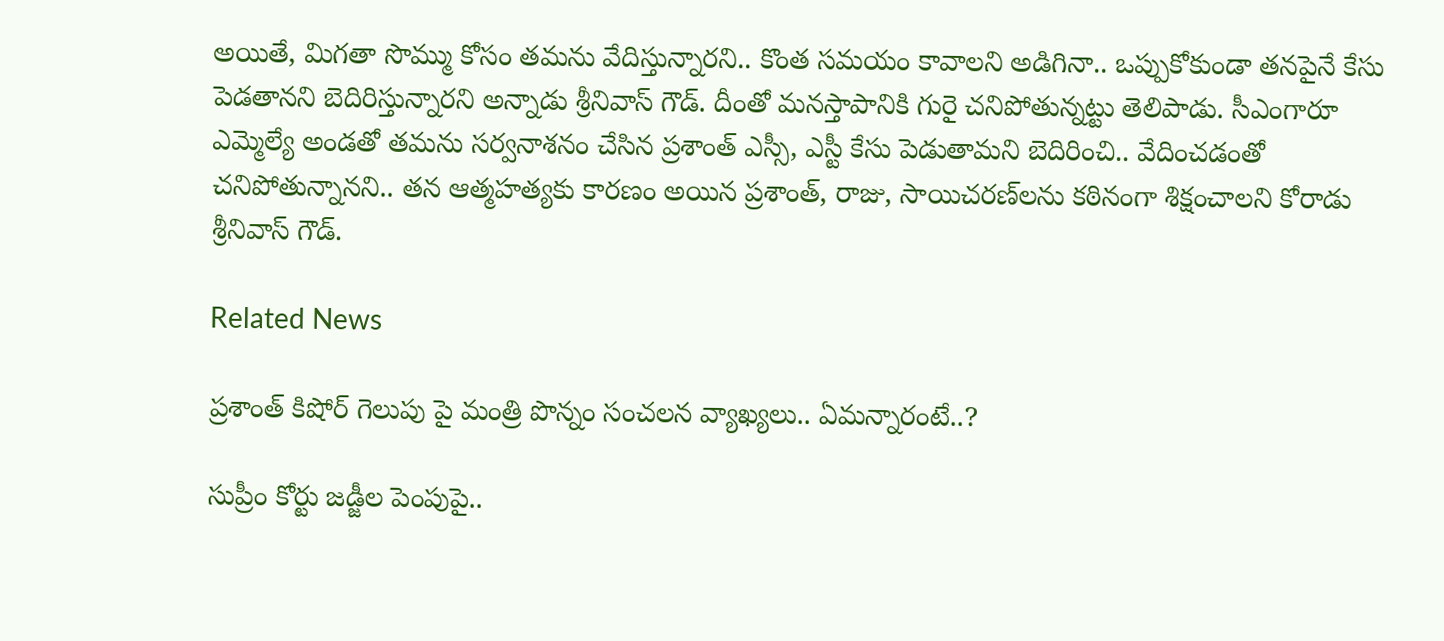అయితే, మిగతా సొమ్ము కోసం తమను వేదిస్తున్నారని.. కొంత సమయం కావాలని అడిగినా.. ఒప్పుకోకుండా తనపైనే కేసు పెడతానని బెదిరిస్తున్నారని అన్నాడు శ్రీనివాస్ గౌడ్. దీంతో మనస్తాపానికి గురై చనిపోతున్నట్టు తెలిపాడు. సీఎంగారూ ఎమ్మెల్యే అండతో తమను సర్వనాశనం చేసిన ప్రశాంత్‌ ఎస్సీ, ఎస్టీ కేసు పెడుతామని బెదిరించి.. వేదించడంతో చనిపోతున్నానని.. తన ఆత్మహత్యకు కారణం అయిన ప్రశాంత్‌, రాజు, సాయిచరణ్‌లను కఠినంగా శిక్షంచాలని కోరాడు శ్రీనివాస్‌ గౌడ్‌.

Related News

ప్రశాంత్ కిషోర్ గెలుపు పై మంత్రి పొన్నం సంచలన వ్యాఖ్యలు.. ఏమన్నారంటే..?

సుప్రీం కోర్టు జడ్జీల పెంపుపై..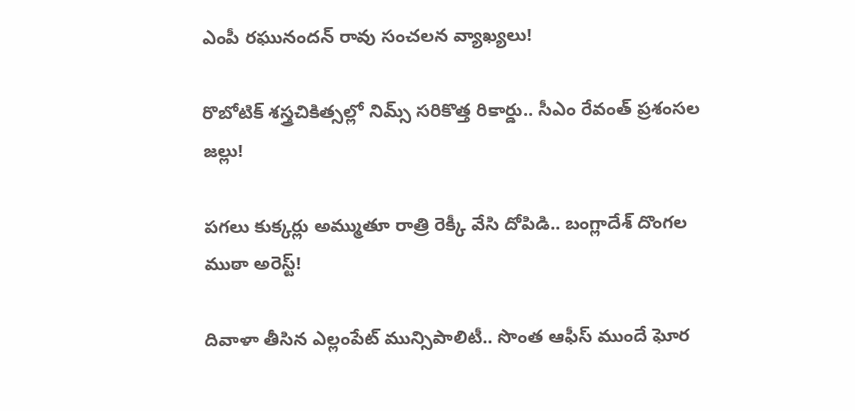ఎంపీ రఘునందన్ రావు సంచలన వ్యాఖ్యలు!

రొబోటిక్ శస్త్రచికిత్సల్లో నిమ్స్ సరికొత్త రికార్డు.. సీఎం రేవంత్ ప్రశంసల జల్లు!

పగలు కుక్కర్లు అమ్ముతూ రాత్రి రెక్కీ వేసి దోపిడి.. బంగ్లాదేశ్ దొంగల ముఠా అరెస్ట్!

దివాళా తీసిన ఎల్లంపేట్ మున్సిపాలిటీ.. సొంత ఆఫీస్ ముందే ఘోర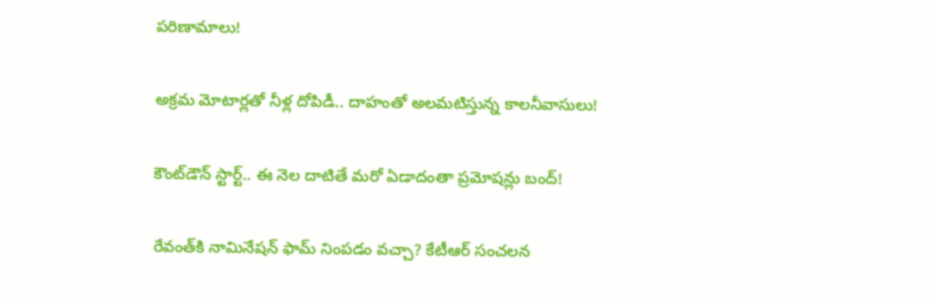పరిణామాలు!

అక్రమ మోటార్లతో నీళ్ల దోపిడీ.. దాహంతో అలమటిస్తున్న కాలనీవాసులు!

కౌంట్‌డౌన్ స్టార్ట్.. ఈ నెల దాటితే మరో ఏడాదంతా ప్రమోషన్లు బంద్!

రేవంత్‌కి నామినేషన్ ఫామ్ నింపడం వచ్చా? కేటీఆర్ సంచలన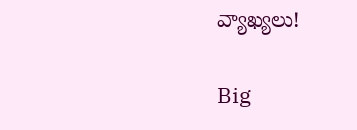వ్యాఖ్యలు!

Big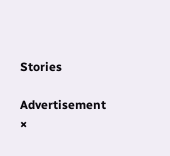Stories

Advertisement
×